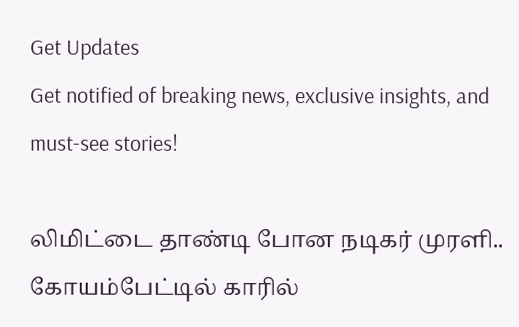Get Updates
Get notified of breaking news, exclusive insights, and must-see stories!

லிமிட்டை தாண்டி போன நடிகர் முரளி.. கோயம்பேட்டில் காரில்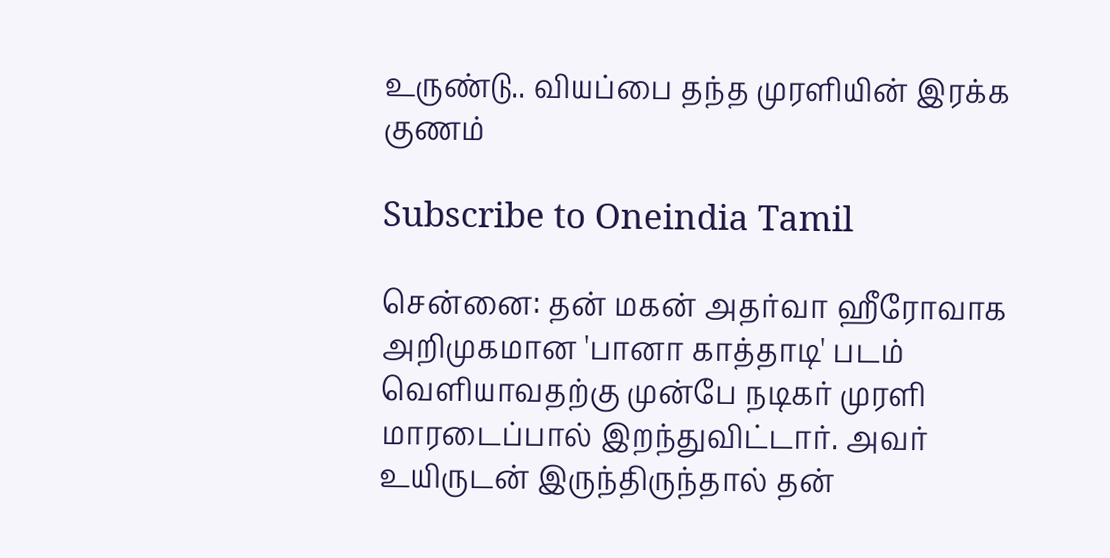உருண்டு.. வியப்பை தந்த முரளியின் இரக்க குணம்

Subscribe to Oneindia Tamil

சென்னை: தன் மகன் அதர்வா ஹீரோவாக அறிமுகமான 'பானா காத்தாடி' படம் வெளியாவதற்கு முன்பே நடிகர் முரளி மாரடைப்பால் இறந்துவிட்டார். அவர் உயிருடன் இருந்திருந்தால் தன்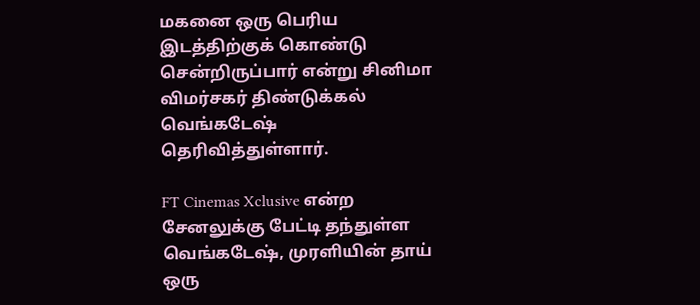மகனை ஒரு பெரிய இடத்திற்குக் கொண்டு சென்றிருப்பார் என்று சினிமா விமர்சகர் திண்டுக்கல் வெங்கடேஷ் தெரிவித்துள்ளார்.

FT Cinemas Xclusive என்ற சேனலுக்கு பேட்டி தந்துள்ள வெங்கடேஷ், முரளியின் தாய் ஒரு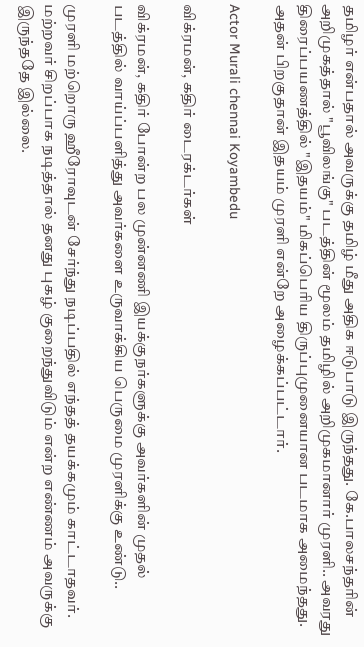தமிழர் என்பதால் அவருக்கு தமிழ் மீது அதிக ஈடுபாடு இருந்தது. கே.பாலசந்தரின் அறிமுகத்தால் "பூவிலங்கு" படத்தின் மூலம் தமிழில் அறிமுகமானார் முரளி.. அவரது திரைப்பயணத்தில் "இதயம்" மிகப்பெரிய திருப்புமுனையான படமாக அமைந்தது. அதன் பிறகுதான் இதயம் முரளி என்றே அழைக்கப்பட்டார்.

Actor Murali chennai Koyambedu

விக்ரமன், கதிர் டைரக்டர்கள்

விக்ரமன், கதிர் போன்ற பல முன்னணி இயக்குநர்களுக்கு அவர்களின் முதல் படத்தில் வாய்ப்பளித்து அவர்களை உருவாக்கிய பெருமை முரளிக்கு உண்டு..

முரளி மற்றொரு ஹீரோவுடன் சேர்ந்து நடிப்பதில் எந்தத் தயக்கமும் காட்டாதவர். மற்றவர் சிறப்பாக நடித்தால் தனது புகழ் குறைந்துவிடும் என்ற எண்ணம் அவருக்கு இருந்ததே இல்லை.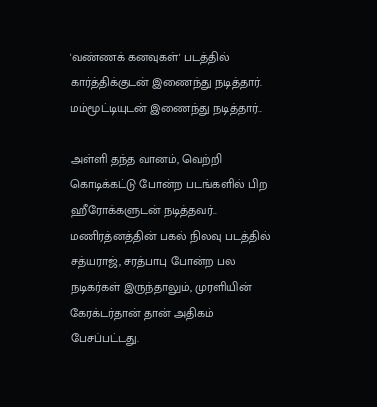'வண்ணக் கனவுகள்' படத்தில் கார்த்திக்குடன் இணைந்து நடித்தார். மம்மூட்டியுடன் இணைந்து நடித்தார்..

அள்ளி தந்த வானம், வெற்றி கொடிக்கட்டு போன்ற படங்களில் பிற ஹீரோக்களுடன் நடித்தவர்.. மணிரத்னத்தின் பகல் நிலவு படத்தில் சத்யராஜ், சரத்பாபு போன்ற பல நடிகர்கள் இருந்தாலும், முரளியின் கேரக்டர்தான் தான் அதிகம் பேசப்பட்டது.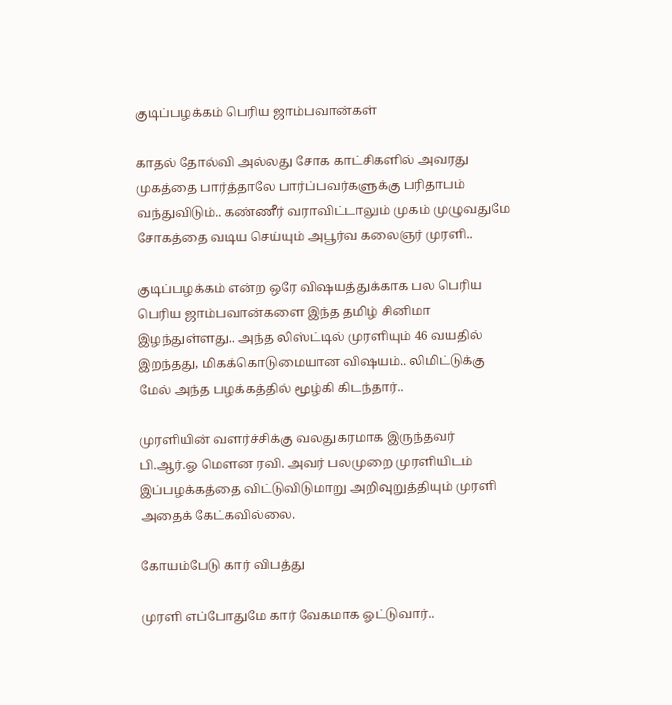குடிப்பழக்கம் பெரிய ஜாம்பவான்கள்

காதல் தோல்வி அல்லது சோக காட்சிகளில் அவரது முகத்தை பார்த்தாலே பார்ப்பவர்களுக்கு பரிதாபம் வந்துவிடும்.. கண்ணீர் வராவிட்டாலும் முகம் முழுவதுமே சோகத்தை வடிய செய்யும் அபூர்வ கலைஞர் முரளி..

குடிப்பழக்கம் என்ற ஒரே விஷயத்துக்காக பல பெரிய பெரிய ஜாம்பவான்களை இந்த தமிழ் சினிமா இழந்துள்ளது.. அந்த லிஸ்ட்டில் முரளியும் 46 வயதில் இறந்தது, மிகக்கொடுமையான விஷயம்.. லிமிட்டுக்கு மேல் அந்த பழக்கத்தில் மூழ்கி கிடந்தார்..

முரளியின் வளர்ச்சிக்கு வலதுகரமாக இருந்தவர் பி.ஆர்.ஓ மௌன ரவி. அவர் பலமுறை முரளியிடம் இப்பழக்கத்தை விட்டுவிடுமாறு அறிவுறுத்தியும் முரளி அதைக் கேட்கவில்லை.

கோயம்பேடு கார் விபத்து

முரளி எப்போதுமே கார் வேகமாக ஓட்டுவார்..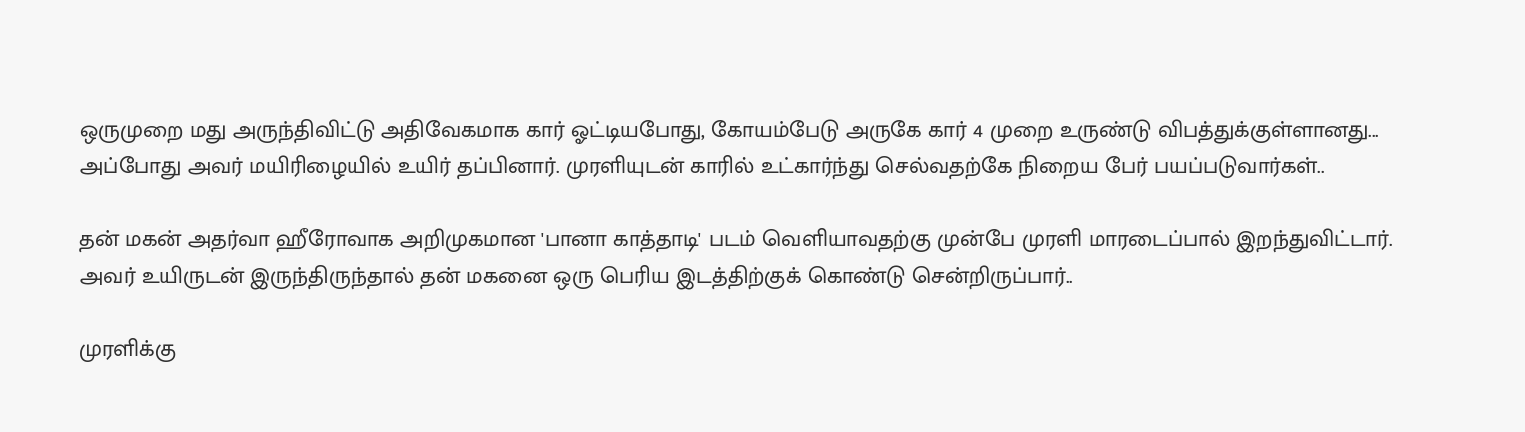ஒருமுறை மது அருந்திவிட்டு அதிவேகமாக கார் ஓட்டியபோது, கோயம்பேடு அருகே கார் 4 முறை உருண்டு விபத்துக்குள்ளானது... அப்போது அவர் மயிரிழையில் உயிர் தப்பினார். முரளியுடன் காரில் உட்கார்ந்து செல்வதற்கே நிறைய பேர் பயப்படுவார்கள்..

தன் மகன் அதர்வா ஹீரோவாக அறிமுகமான 'பானா காத்தாடி' படம் வெளியாவதற்கு முன்பே முரளி மாரடைப்பால் இறந்துவிட்டார். அவர் உயிருடன் இருந்திருந்தால் தன் மகனை ஒரு பெரிய இடத்திற்குக் கொண்டு சென்றிருப்பார்..

முரளிக்கு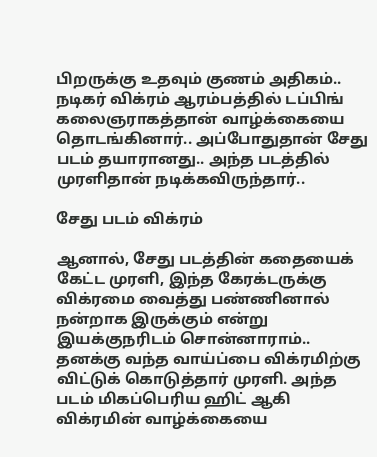பிறருக்கு உதவும் குணம் அதிகம்.. நடிகர் விக்ரம் ஆரம்பத்தில் டப்பிங் கலைஞராகத்தான் வாழ்க்கையை தொடங்கினார்.. அப்போதுதான் சேது படம் தயாரானது.. அந்த படத்தில் முரளிதான் நடிக்கவிருந்தார்..

சேது படம் விக்ரம்

ஆனால், சேது படத்தின் கதையைக் கேட்ட முரளி, இந்த கேரக்டருக்கு விக்ரமை வைத்து பண்ணினால் நன்றாக இருக்கும் என்று இயக்குநரிடம் சொன்னாராம்.. தனக்கு வந்த வாய்ப்பை விக்ரமிற்கு விட்டுக் கொடுத்தார் முரளி. அந்த படம் மிகப்பெரிய ஹிட் ஆகி விக்ரமின் வாழ்க்கையை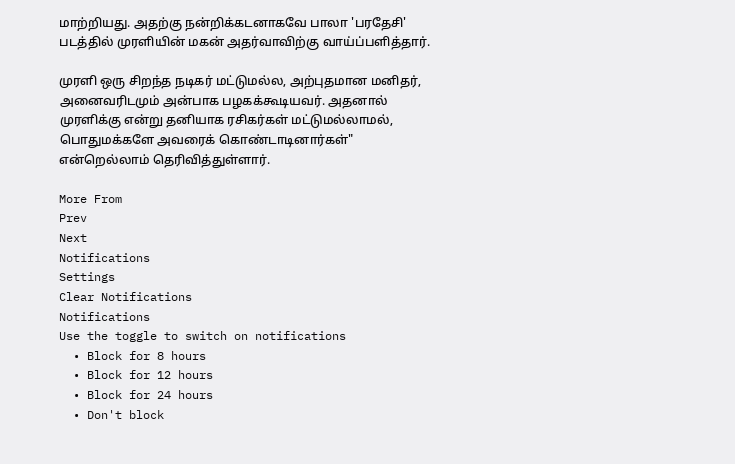மாற்றியது. அதற்கு நன்றிக்கடனாகவே பாலா 'பரதேசி' படத்தில் முரளியின் மகன் அதர்வாவிற்கு வாய்ப்பளித்தார்.

முரளி ஒரு சிறந்த நடிகர் மட்டுமல்ல, அற்புதமான மனிதர், அனைவரிடமும் அன்பாக பழகக்கூடியவர். அதனால் முரளிக்கு என்று தனியாக ரசிகர்கள் மட்டுமல்லாமல், பொதுமக்களே அவரைக் கொண்டாடினார்கள்" என்றெல்லாம் தெரிவித்துள்ளார்.

More From
Prev
Next
Notifications
Settings
Clear Notifications
Notifications
Use the toggle to switch on notifications
  • Block for 8 hours
  • Block for 12 hours
  • Block for 24 hours
  • Don't block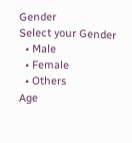Gender
Select your Gender
  • Male
  • Female
  • Others
Age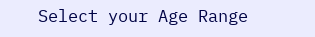Select your Age Range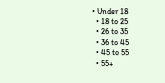• Under 18
  • 18 to 25
  • 26 to 35
  • 36 to 45
  • 45 to 55
  • 55+